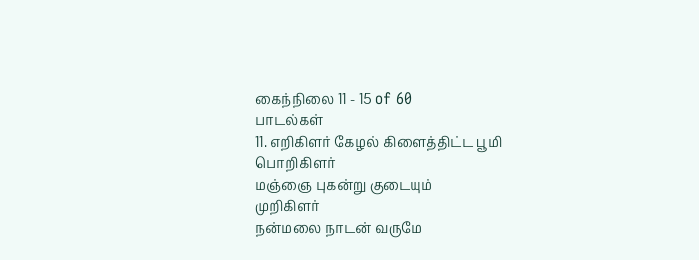கைந்நிலை 11 - 15 of 60
பாடல்கள்
11. எறிகிளர் கேழல் கிளைத்திட்ட பூமி
பொறிகிளர்
மஞ்ஞை புகன்று குடையும்
முறிகிளர்
நன்மலை நாடன் வருமே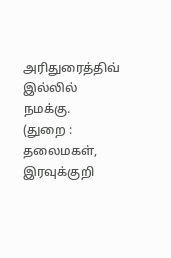அரிதுரைத்திவ்
இல்லில் நமக்கு.
(துறை : தலைமகள், இரவுக்குறி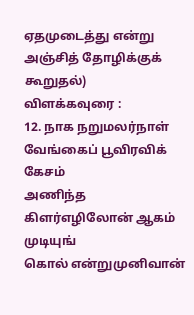ஏதமுடைத்து என்று அஞ்சித் தோழிக்குக் கூறுதல்)
விளக்கவுரை :
12. நாக நறுமலர்நாள் வேங்கைப் பூவிரவிக்
கேசம்
அணிந்த கிளர்எழிலோன் ஆகம்
முடியுங்
கொல் என்றுமுனிவான்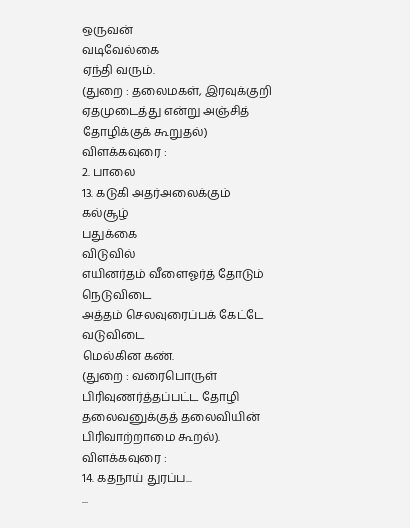ஒருவன்
வடிவேல்கை
ஏந்தி வரும்.
(துறை : தலைமகள், இரவுக்குறி
ஏதமுடைத்து என்று அஞ்சித் தோழிக்குக் கூறுதல்)
விளக்கவுரை :
2. பாலை
13. கடுகி அதர்அலைக்கும் கல்சூழ்
பதுக்கை
விடுவில்
எயினர்தம் வீளைஓர்த் தோடும்
நெடுவிடை
அத்தம் செலவுரைப்பக் கேட்டே
வடுவிடை
மெல்கின கண்.
(துறை : வரைபொருள்
பிரிவுணர்த்தப்பட்ட தோழி தலைவனுக்குத் தலைவியின் பிரிவாற்றாமை கூறல்).
விளக்கவுரை :
14. கதநாய் துரப்ப...
...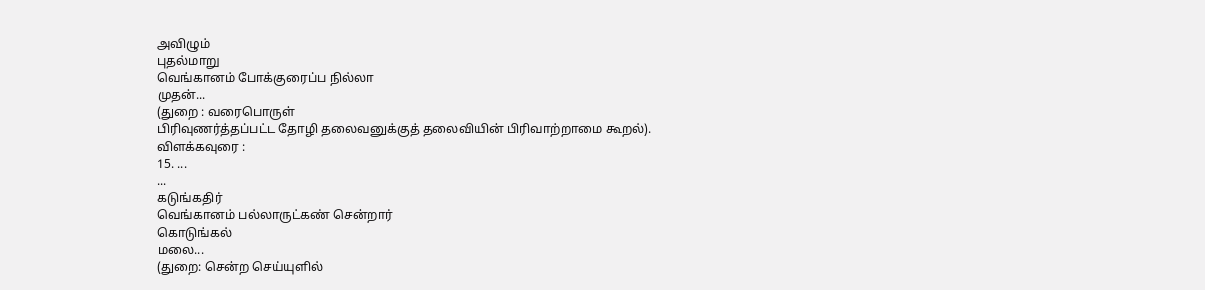அவிழும்
புதல்மாறு
வெங்கானம் போக்குரைப்ப நில்லா
முதன்...
(துறை : வரைபொருள்
பிரிவுணர்த்தப்பட்ட தோழி தலைவனுக்குத் தலைவியின் பிரிவாற்றாமை கூறல்).
விளக்கவுரை :
15. ...
...
கடுங்கதிர்
வெங்கானம் பல்லாருட்கண் சென்றார்
கொடுங்கல்
மலை...
(துறை: சென்ற செய்யுளில்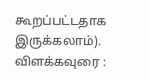கூறப்பட்டதாக இருக்கலாம்).
விளக்கவுரை :